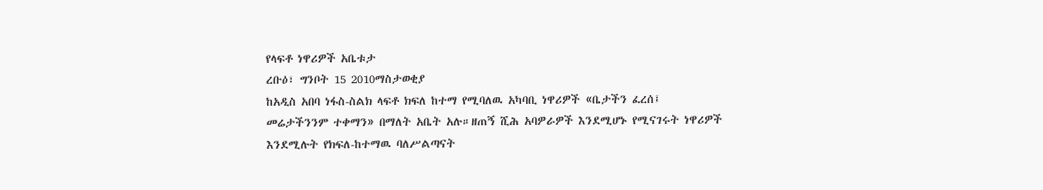የላፍቶ ነዋሪዎች አቤቱታ
ረቡዕ፣ ግንቦት 15 2010ማስታወቂያ
ከአዲስ አበባ ነፋስ-ስልክ ላፍቶ ክፍለ ከተማ የሚባለዉ አካባቢ ነዋሪዎች «ቤታችን ፈረሰ፤ መሬታችንንም ተቀማን» በማለት አቤት አሉ።ዘጠኝ ሺሕ አባዎራዎች እንደሚሆኑ የሚናገሩት ነዋሪዎች እንደሚሉት የክፍለ-ከተማዉ ባለሥልጣናት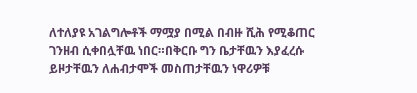ለተለያዩ አገልግሎቶች ማሟያ በሚል በብዙ ሺሕ የሚቆጠር ገንዘብ ሲቀበሏቸዉ ነበር።በቅርቡ ግን ቤታቸዉን እያፈረሱ ይዞታቸዉን ለሐብታሞች መስጠታቸዉን ነዋሪዎቹ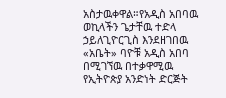አስታዉቀዋል።የአዲስ አበባዉ ወኪላችን ጌታቸዉ ተድላ ኃይለጊዮርጊስ እንደዘገበዉ «አቤት» ባዮቹ አዲስ አበባ በሚገኘዉ በተቃዋሚዉ የኢትዮጵያ አንድነት ድርጅት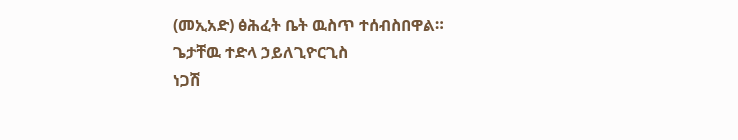(መኢአድ) ፅሕፈት ቤት ዉስጥ ተሰብስበዋል።
ጌታቸዉ ተድላ ኃይለጊዮርጊስ
ነጋሽ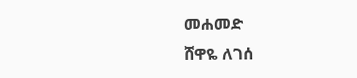መሐመድ
ሸዋዬ ለገሰ